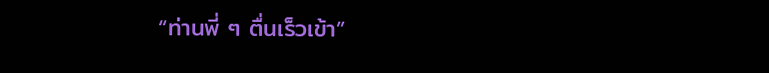“ท่านพี่ ๆ ตื่นเร็วเข้า”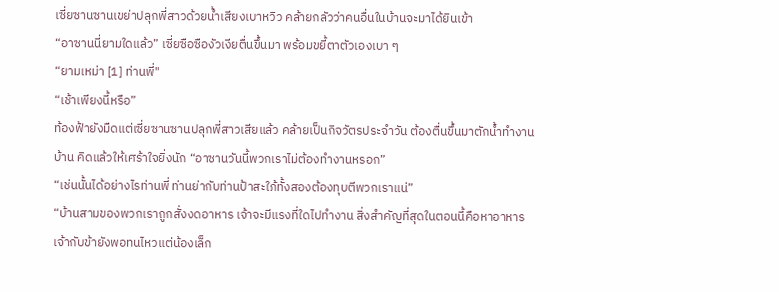เซี่ยซานซานเขย่าปลุกพี่สาวด้วยน้ำเสียงเบาหวิว คล้ายกลัวว่าคนอื่นในบ้านจะมาได้ยินเข้า
“อาซานนี่ยามใดแล้ว” เซี่ยซือซืองัวเงียตื่นขึ้นมา พร้อมขยี้ตาตัวเองเบา ๆ
“ยามเหม่า [1] ท่านพี่"
“เช้าเพียงนี้หรือ”
ท้องฟ้ายังมืดแต่เซี่ยซานซานปลุกพี่สาวเสียแล้ว คล้ายเป็นกิจวัตรประจำวัน ต้องตื่นขึ้นมาตักน้ำทำงานบ้าน คิดแล้วให้เศร้าใจยิ่งนัก “อาซานวันนี้พวกเราไม่ต้องทำงานหรอก”
“เช่นนั้นได้อย่างไรท่านพี่ ท่านย่ากับท่านป้าสะใภ้ทั้งสองต้องทุบตีพวกเราแน่”
“บ้านสามของพวกเราถูกสั่งงดอาหาร เจ้าจะมีแรงที่ใดไปทำงาน สิ่งสำคัญที่สุดในตอนนี้คือหาอาหาร เจ้ากับข้ายังพอทนไหวแต่น้องเล็ก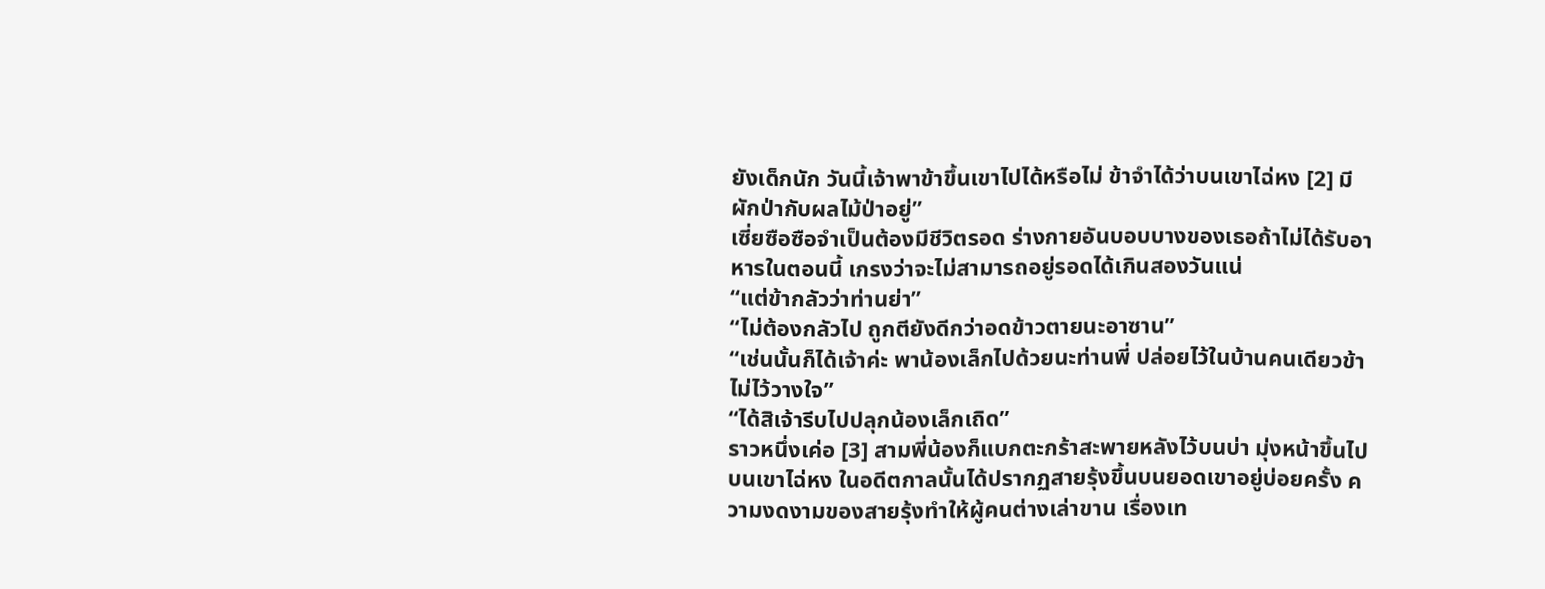ยังเด็กนัก วันนี้เจ้าพาข้าขึ้นเขาไปได้หรือไม่ ข้าจำได้ว่าบนเขาไฉ่หง [2] มีผักป่ากับผลไม้ป่าอยู่”
เซี่ยซือซือจำเป็นต้องมีชีวิตรอด ร่างกายอันบอบบางของเธอถ้าไม่ได้รับอาหารในตอนนี้ เกรงว่าจะไม่สามารถอยู่รอดได้เกินสองวันแน่
“แต่ข้ากลัวว่าท่านย่า”
“ไม่ต้องกลัวไป ถูกตียังดีกว่าอดข้าวตายนะอาซาน”
“เช่นนั้นก็ได้เจ้าค่ะ พาน้องเล็กไปด้วยนะท่านพี่ ปล่อยไว้ในบ้านคนเดียวข้าไม่ไว้วางใจ”
“ได้สิเจ้ารีบไปปลุกน้องเล็กเถิด”
ราวหนึ่งเค่อ [3] สามพี่น้องก็แบกตะกร้าสะพายหลังไว้บนบ่า มุ่งหน้าขึ้นไปบนเขาไฉ่หง ในอดีตกาลนั้นได้ปรากฏสายรุ้งขึ้นบนยอดเขาอยู่บ่อยครั้ง ความงดงามของสายรุ้งทำให้ผู้คนต่างเล่าขาน เรื่องเท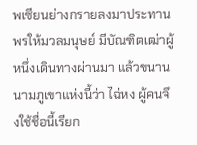พเซียนย่างกรายลงมาประทานพรให้มวลมนุษย์ มีบัณฑิตเฒ่าผู้หนึ่งเดินทางผ่านมา แล้วขนานนามภูเขาแห่งนี้ว่า ไฉ่หง ผู้คนจึงใช้ชื่อนี้เรียก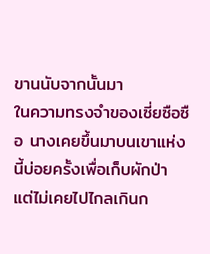ขานนับจากนั้นมา
ในความทรงจำของเซี่ยซือซือ นางเคยขึ้นมาบนเขาแห่งนี้บ่อยครั้งเพื่อเก็บผักป่า แต่ไม่เคยไปไกลเกินก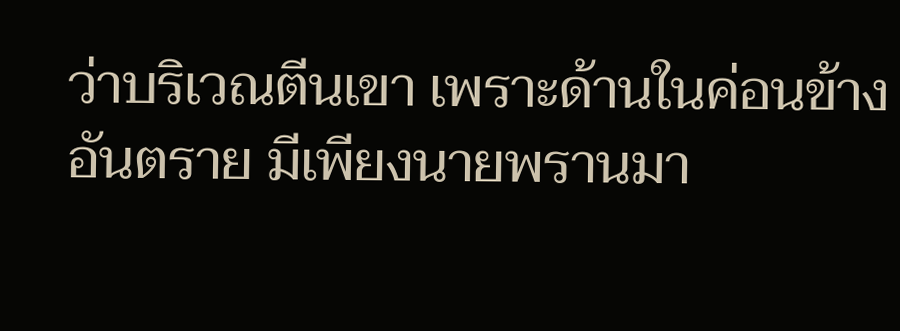ว่าบริเวณตีนเขา เพราะด้านในค่อนข้างอันตราย มีเพียงนายพรานมา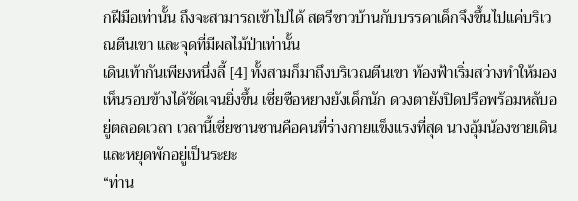กฝีมือเท่านั้น ถึงจะสามารถเข้าไปได้ สตรีชาวบ้านกับบรรดาเด็กจึงขึ้นไปแค่บริเวณตีนเขา และจุดที่มีผลไม้ป่าเท่านั้น
เดินเท้ากันเพียงหนึ่งลี้ [4] ทั้งสามก็มาถึงบริเวณตีนเขา ท้องฟ้าเริ่มสว่างทำให้มองเห็นรอบข้างได้ชัดเจนยิ่งขึ้น เซี่ยซือหยางยังเด็กนัก ดวงตายังปิดปรือพร้อมหลับอยู่ตลอดเวลา เวลานี้เซี่ยซานซานคือคนที่ร่างกายแข็งแรงที่สุด นางอุ้มน้องชายเดินและหยุดพักอยู่เป็นระยะ
“ท่าน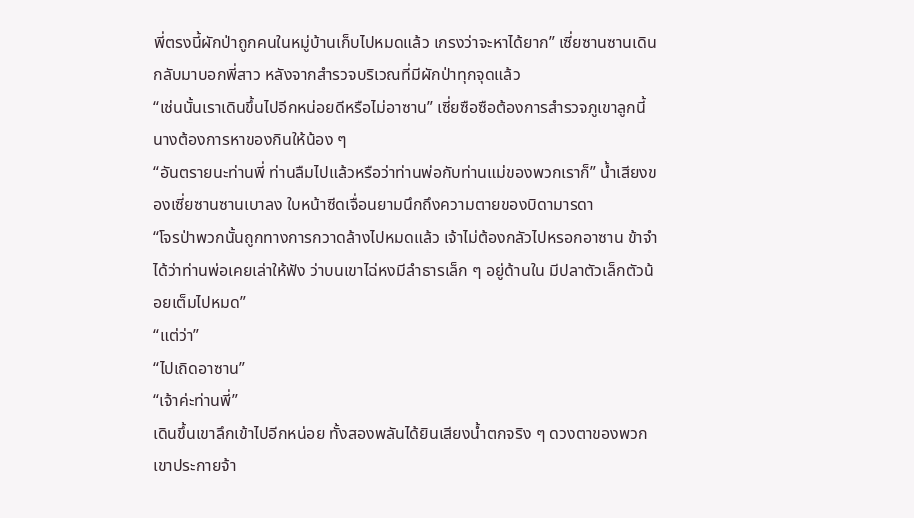พี่ตรงนี้ผักป่าถูกคนในหมู่บ้านเก็บไปหมดแล้ว เกรงว่าจะหาได้ยาก” เซี่ยซานซานเดินกลับมาบอกพี่สาว หลังจากสำรวจบริเวณที่มีผักป่าทุกจุดแล้ว
“เช่นนั้นเราเดินขึ้นไปอีกหน่อยดีหรือไม่อาซาน” เซี่ยซือซือต้องการสำรวจภูเขาลูกนี้ นางต้องการหาของกินให้น้อง ๆ
“อันตรายนะท่านพี่ ท่านลืมไปแล้วหรือว่าท่านพ่อกับท่านแม่ของพวกเราก็” น้ำเสียงของเซี่ยซานซานเบาลง ใบหน้าซีดเจื่อนยามนึกถึงความตายของบิดามารดา
“โจรป่าพวกนั้นถูกทางการกวาดล้างไปหมดแล้ว เจ้าไม่ต้องกลัวไปหรอกอาซาน ข้าจำได้ว่าท่านพ่อเคยเล่าให้ฟัง ว่าบนเขาไฉ่หงมีลำธารเล็ก ๆ อยู่ด้านใน มีปลาตัวเล็กตัวน้อยเต็มไปหมด”
“แต่ว่า”
“ไปเถิดอาซาน”
“เจ้าค่ะท่านพี่”
เดินขึ้นเขาลึกเข้าไปอีกหน่อย ทั้งสองพลันได้ยินเสียงน้ำตกจริง ๆ ดวงตาของพวกเขาประกายจ้า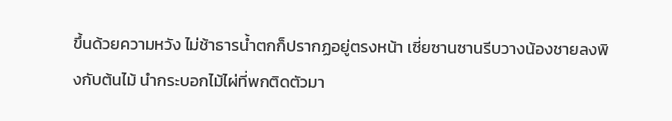ขึ้นด้วยความหวัง ไม่ช้าธารน้ำตกก็ปรากฏอยู่ตรงหน้า เซี่ยซานซานรีบวางน้องชายลงพิงกับต้นไม้ นำกระบอกไม้ไผ่ที่พกติดตัวมา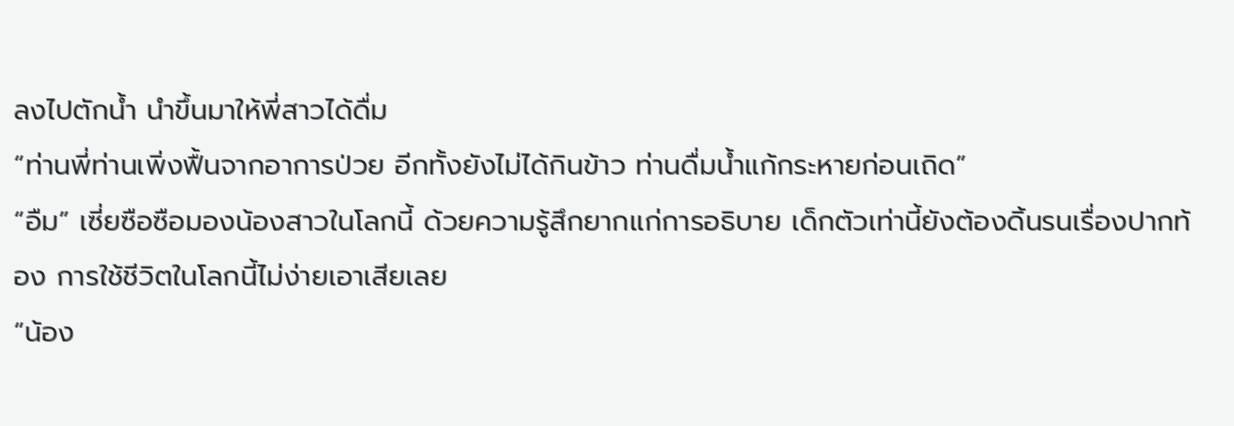ลงไปตักน้ำ นำขึ้นมาให้พี่สาวได้ดื่ม
“ท่านพี่ท่านเพิ่งฟื้นจากอาการป่วย อีกทั้งยังไม่ได้กินข้าว ท่านดื่มน้ำแก้กระหายก่อนเถิด”
“อืม” เซี่ยซือซือมองน้องสาวในโลกนี้ ด้วยความรู้สึกยากแก่การอธิบาย เด็กตัวเท่านี้ยังต้องดิ้นรนเรื่องปากท้อง การใช้ชีวิตในโลกนี้ไม่ง่ายเอาเสียเลย
“น้อง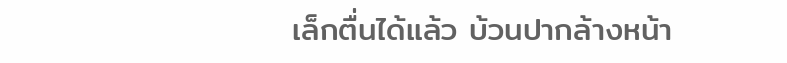เล็กตื่นได้แล้ว บ้วนปากล้างหน้า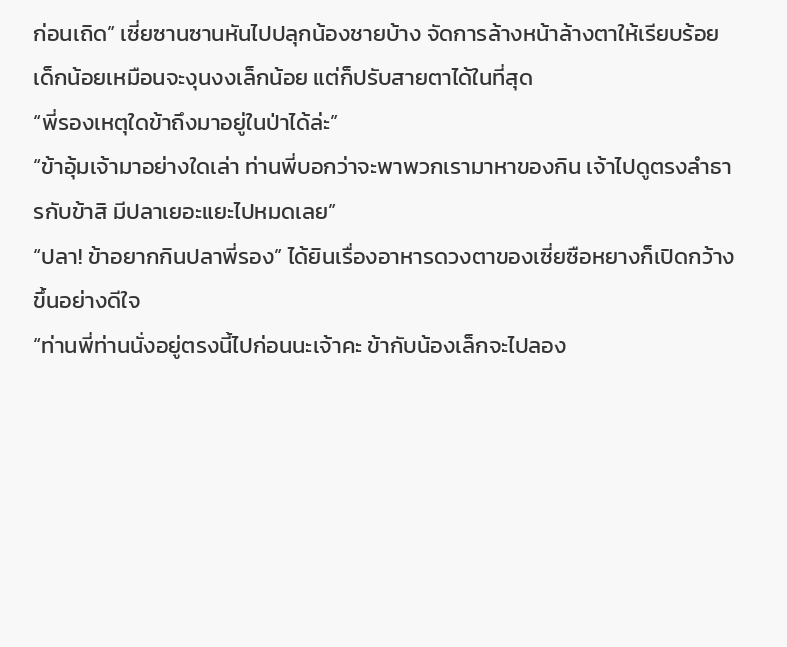ก่อนเถิด” เซี่ยซานซานหันไปปลุกน้องชายบ้าง จัดการล้างหน้าล้างตาให้เรียบร้อย เด็กน้อยเหมือนจะงุนงงเล็กน้อย แต่ก็ปรับสายตาได้ในที่สุด
“พี่รองเหตุใดข้าถึงมาอยู่ในป่าได้ล่ะ”
“ข้าอุ้มเจ้ามาอย่างใดเล่า ท่านพี่บอกว่าจะพาพวกเรามาหาของกิน เจ้าไปดูตรงลำธารกับข้าสิ มีปลาเยอะแยะไปหมดเลย”
“ปลา! ข้าอยากกินปลาพี่รอง” ได้ยินเรื่องอาหารดวงตาของเซี่ยซือหยางก็เปิดกว้างขึ้นอย่างดีใจ
“ท่านพี่ท่านนั่งอยู่ตรงนี้ไปก่อนนะเจ้าคะ ข้ากับน้องเล็กจะไปลอง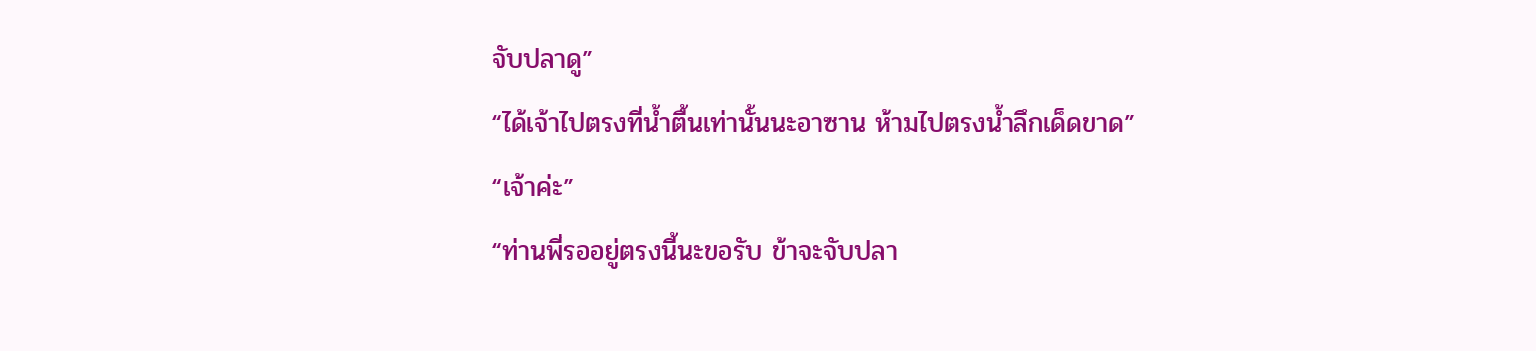จับปลาดู”
“ได้เจ้าไปตรงที่น้ำตื้นเท่านั้นนะอาซาน ห้ามไปตรงน้ำลึกเด็ดขาด”
“เจ้าค่ะ”
“ท่านพี่รออยู่ตรงนี้นะขอรับ ข้าจะจับปลา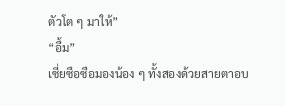ตัวโต ๆ มาให้”
“อื้ม”
เซี่ยซือซือมองน้อง ๆ ทั้งสองด้วยสายตาอบ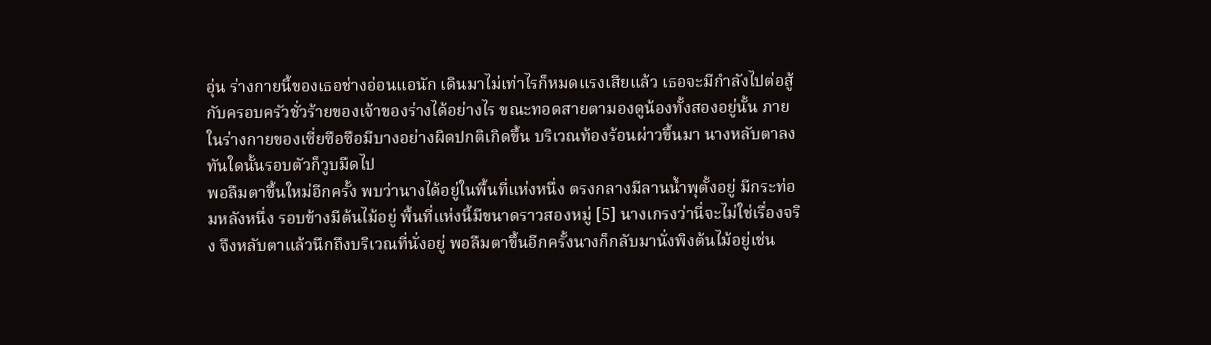อุ่น ร่างกายนี้ของเธอช่างอ่อนแอนัก เดินมาไม่เท่าไรก็หมดแรงเสียแล้ว เธอจะมีกำลังไปต่อสู้กับครอบครัวชั่วร้ายของเจ้าของร่างได้อย่างไร ขณะทอดสายตามองดูน้องทั้งสองอยู่นั้น ภายในร่างกายของเซี่ยซือซือมีบางอย่างผิดปกติเกิดขึ้น บริเวณท้องร้อนผ่าวขึ้นมา นางหลับตาลง ทันใดนั้นรอบตัวก็วูบมืดไป
พอลืมตาขึ้นใหม่อีกครั้ง พบว่านางได้อยู่ในพื้นที่แห่งหนึ่ง ตรงกลางมีลานน้ำพุตั้งอยู่ มีกระท่อมหลังหนึ่ง รอบข้างมีต้นไม้อยู่ พื้นที่แห่งนี้มีขนาดราวสองหมู่ [5] นางเกรงว่านี่จะไม่ใช่เรื่องจริง จึงหลับตาแล้วนึกถึงบริเวณที่นั่งอยู่ พอลืมตาขึ้นอีกครั้งนางก็กลับมานั่งพิงต้นไม้อยู่เช่น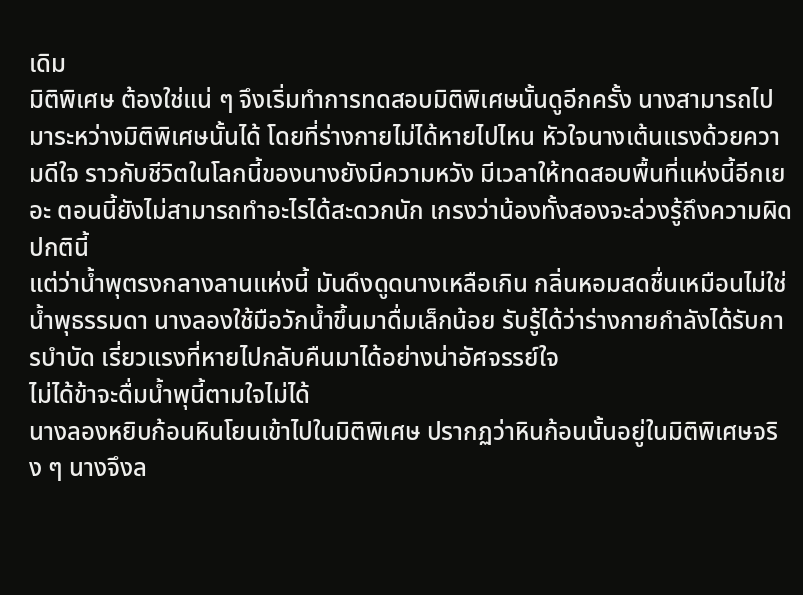เดิม
มิติพิเศษ ต้องใช่แน่ ๆ จึงเริ่มทำการทดสอบมิติพิเศษนั้นดูอีกครั้ง นางสามารถไปมาระหว่างมิติพิเศษนั้นได้ โดยที่ร่างกายไม่ได้หายไปไหน หัวใจนางเต้นแรงด้วยความดีใจ ราวกับชีวิตในโลกนี้ของนางยังมีความหวัง มีเวลาให้ทดสอบพื้นที่แห่งนี้อีกเยอะ ตอนนี้ยังไม่สามารถทำอะไรได้สะดวกนัก เกรงว่าน้องทั้งสองจะล่วงรู้ถึงความผิดปกตินี้
แต่ว่าน้ำพุตรงกลางลานแห่งนี้ มันดึงดูดนางเหลือเกิน กลิ่นหอมสดชื่นเหมือนไม่ใช่น้ำพุธรรมดา นางลองใช้มือวักน้ำขึ้นมาดื่มเล็กน้อย รับรู้ได้ว่าร่างกายกำลังได้รับการบำบัด เรี่ยวแรงที่หายไปกลับคืนมาได้อย่างน่าอัศจรรย์ใจ
ไม่ได้ข้าจะดื่มน้ำพุนี้ตามใจไม่ได้
นางลองหยิบก้อนหินโยนเข้าไปในมิติพิเศษ ปรากฏว่าหินก้อนนั้นอยู่ในมิติพิเศษจริง ๆ นางจึงล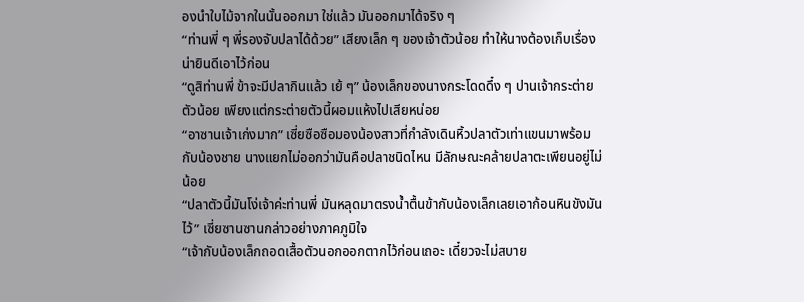องนำใบไม้จากในนั้นออกมา ใช่แล้ว มันออกมาได้จริง ๆ
“ท่านพี่ ๆ พี่รองจับปลาได้ด้วย” เสียงเล็ก ๆ ของเจ้าตัวน้อย ทำให้นางต้องเก็บเรื่องน่ายินดีเอาไว้ก่อน
“ดูสิท่านพี่ ข้าจะมีปลากินแล้ว เย้ ๆ” น้องเล็กของนางกระโดดดึ๋ง ๆ ปานเจ้ากระต่ายตัวน้อย เพียงแต่กระต่ายตัวนี้ผอมแห้งไปเสียหน่อย
“อาซานเจ้าเก่งมาก” เซี่ยซือซือมองน้องสาวที่กำลังเดินหิ้วปลาตัวเท่าแขนมาพร้อมกับน้องชาย นางแยกไม่ออกว่ามันคือปลาชนิดไหน มีลักษณะคล้ายปลาตะเพียนอยู่ไม่น้อย
“ปลาตัวนี้มันโง่เจ้าค่ะท่านพี่ มันหลุดมาตรงน้ำตื้นข้ากับน้องเล็กเลยเอาก้อนหินขังมันไว้” เซี่ยซานซานกล่าวอย่างภาคภูมิใจ
“เจ้ากับน้องเล็กถอดเสื้อตัวนอกออกตากไว้ก่อนเถอะ เดี๋ยวจะไม่สบาย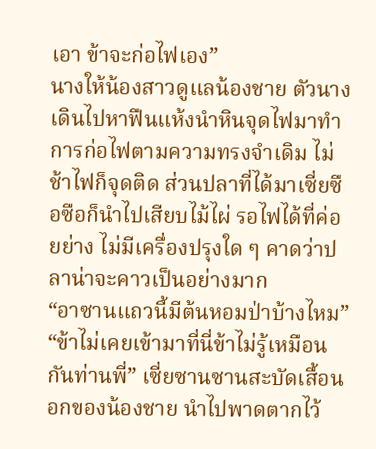เอา ข้าจะก่อไฟเอง”
นางให้น้องสาวดูแลน้องชาย ตัวนางเดินไปหาฟืนแห้งนำหินจุดไฟมาทำการก่อไฟตามความทรงจำเดิม ไม่ช้าไฟก็จุดติด ส่วนปลาที่ได้มาเซี่ยซือซือก็นำไปเสียบไม้ไผ่ รอไฟได้ที่ค่อยย่าง ไม่มีเครื่องปรุงใด ๆ คาดว่าปลาน่าจะคาวเป็นอย่างมาก
“อาซานแถวนี้มีต้นหอมป่าบ้างไหม”
“ข้าไม่เคยเข้ามาที่นี่ข้าไม่รู้เหมือนกันท่านพี่” เซี่ยซานซานสะบัดเสื้อนอกของน้องชาย นำไปพาดตากไว้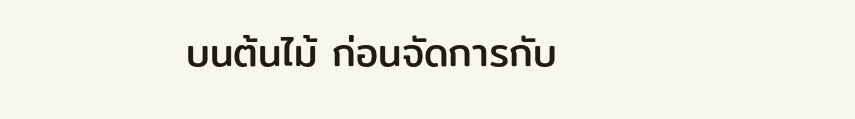บนต้นไม้ ก่อนจัดการกับ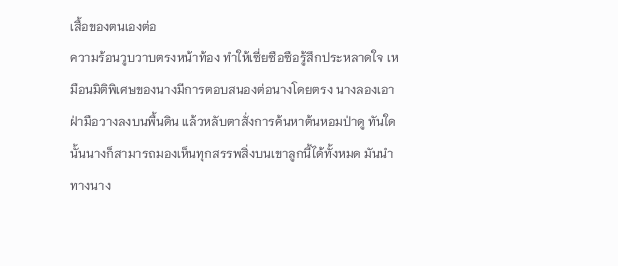เสื้อของตนเองต่อ
ความร้อนวูบวาบตรงหน้าท้อง ทำให้เซี่ยซือซือรู้สึกประหลาดใจ เหมือนมิติพิเศษของนางมีการตอบสนองต่อนางโดยตรง นางลองเอาฝ่ามือวางลงบนพื้นดิน แล้วหลับตาสั่งการค้นหาต้นหอมป่าดู ทันใดนั้นนางก็สามารถมองเห็นทุกสรรพสิ่งบนเขาลูกนี้ได้ทั้งหมด มันนำทางนาง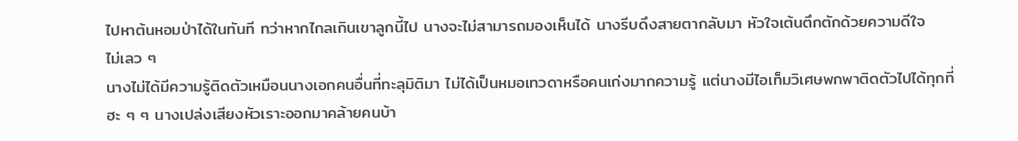ไปหาต้นหอมป่าได้ในทันที ทว่าหากไกลเกินเขาลูกนี้ไป นางจะไม่สามารถมองเห็นได้ นางรีบดึงสายตากลับมา หัวใจเต้นตึกตักด้วยความดีใจ
ไม่เลว ๆ
นางไม่ได้มีความรู้ติดตัวเหมือนนางเอกคนอื่นที่ทะลุมิติมา ไม่ได้เป็นหมอเทวดาหรือคนเก่งมากความรู้ แต่นางมีไอเท็มวิเศษพกพาติดตัวไปได้ทุกที่ ฮะ ๆ ๆ นางเปล่งเสียงหัวเราะออกมาคล้ายคนบ้า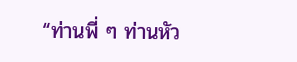“ท่านพี่ ๆ ท่านหัว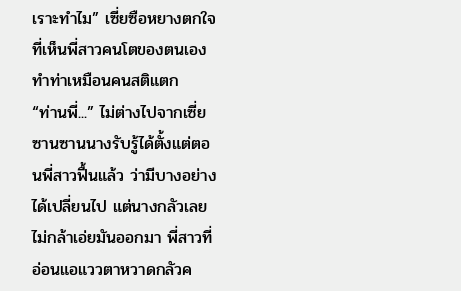เราะทำไม” เซี่ยซือหยางตกใจที่เห็นพี่สาวคนโตของตนเองทำท่าเหมือนคนสติแตก
“ท่านพี่...” ไม่ต่างไปจากเซี่ยซานซานนางรับรู้ได้ตั้งแต่ตอนพี่สาวฟื้นแล้ว ว่ามีบางอย่างได้เปลี่ยนไป แต่นางกลัวเลยไม่กล้าเอ่ยมันออกมา พี่สาวที่อ่อนแอแววตาหวาดกลัวค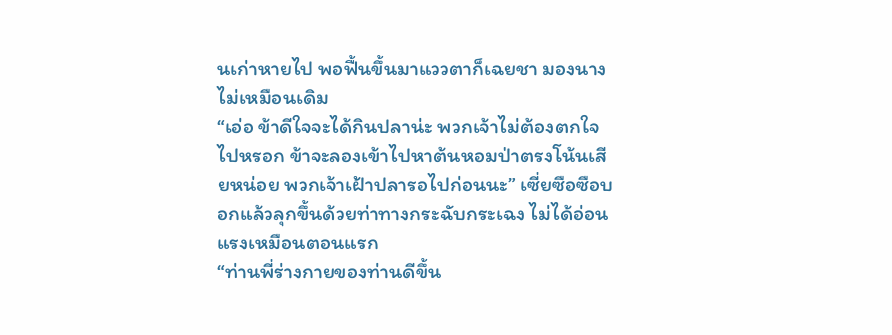นเก่าหายไป พอฟื้นขึ้นมาแววตาก็เฉยชา มองนางไม่เหมือนเดิม
“เอ่อ ข้าดีใจจะได้กินปลาน่ะ พวกเจ้าไม่ต้องตกใจไปหรอก ข้าจะลองเข้าไปหาต้นหอมป่าตรงโน้นเสียหน่อย พวกเจ้าเฝ้าปลารอไปก่อนนะ” เซี่ยซือซือบอกแล้วลุกขึ้นด้วยท่าทางกระฉับกระเฉง ไม่ได้อ่อนแรงเหมือนตอนแรก
“ท่านพี่ร่างกายของท่านดีขึ้น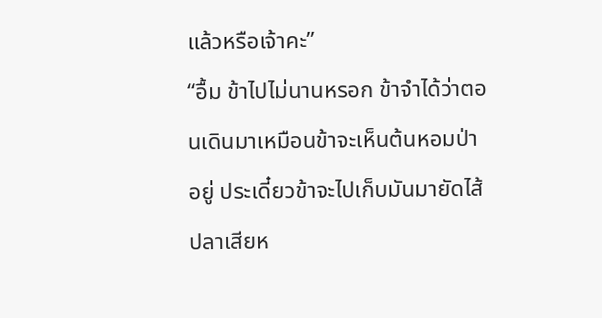แล้วหรือเจ้าคะ”
“อื้ม ข้าไปไม่นานหรอก ข้าจำได้ว่าตอนเดินมาเหมือนข้าจะเห็นต้นหอมป่าอยู่ ประเดี๋ยวข้าจะไปเก็บมันมายัดไส้ปลาเสียห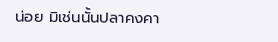น่อย มิเช่นนั้นปลาคงคา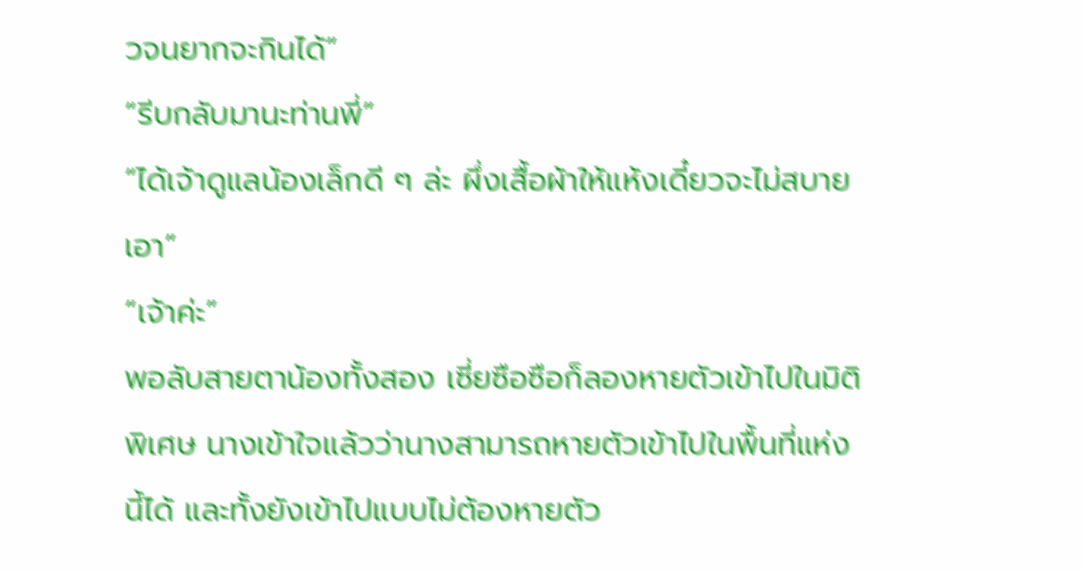วจนยากจะกินได้”
“รีบกลับมานะท่านพี่”
“ได้เจ้าดูแลน้องเล็กดี ๆ ล่ะ ผึ่งเสื้อผ้าให้แห้งเดี๋ยวจะไม่สบายเอา”
“เจ้าค่ะ”
พอลับสายตาน้องทั้งสอง เซี่ยซือซือก็ลองหายตัวเข้าไปในมิติพิเศษ นางเข้าใจแล้วว่านางสามารถหายตัวเข้าไปในพื้นที่แห่งนี้ได้ และทั้งยังเข้าไปแบบไม่ต้องหายตัว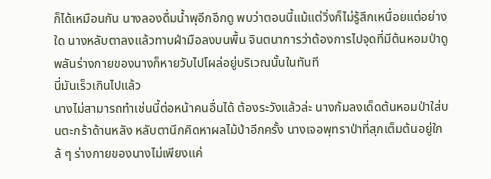ก็ได้เหมือนกัน นางลองดื่มน้ำพุอีกอึกดู พบว่าตอนนี้แม้แต่วิ่งก็ไม่รู้สึกเหนื่อยแต่อย่างใด นางหลับตาลงแล้วทาบฝ่ามือลงบนพื้น จินตนาการว่าต้องการไปจุดที่มีต้นหอมป่าดู พลันร่างกายของนางก็หายวับไปโผล่อยู่บริเวณนั้นในทันที
นี่มันเร็วเกินไปแล้ว
นางไม่สามารถทำเช่นนี้ต่อหน้าคนอื่นได้ ต้องระวังแล้วล่ะ นางก้มลงเด็ดต้นหอมป่าใส่บนตะกร้าด้านหลัง หลับตานึกคิดหาผลไม้ป่าอีกครั้ง นางเจอพุทราป่าที่สุกเต็มต้นอยู่ใกล้ ๆ ร่างกายของนางไม่เพียงแค่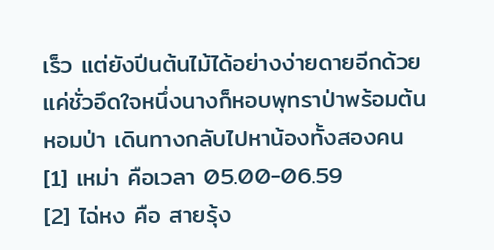เร็ว แต่ยังปีนต้นไม้ได้อย่างง่ายดายอีกด้วย แค่ชั่วอึดใจหนึ่งนางก็หอบพุทราป่าพร้อมต้นหอมป่า เดินทางกลับไปหาน้องทั้งสองคน
[1] เหม่า คือเวลา 05.00-06.59
[2] ไฉ่หง คือ สายรุ้ง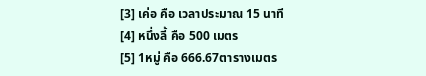[3] เค่อ คือ เวลาประมาณ 15 นาที
[4] หนึ่งลี้ คือ 500 เมตร
[5] 1หมู่ คือ 666.67ตารางเมตร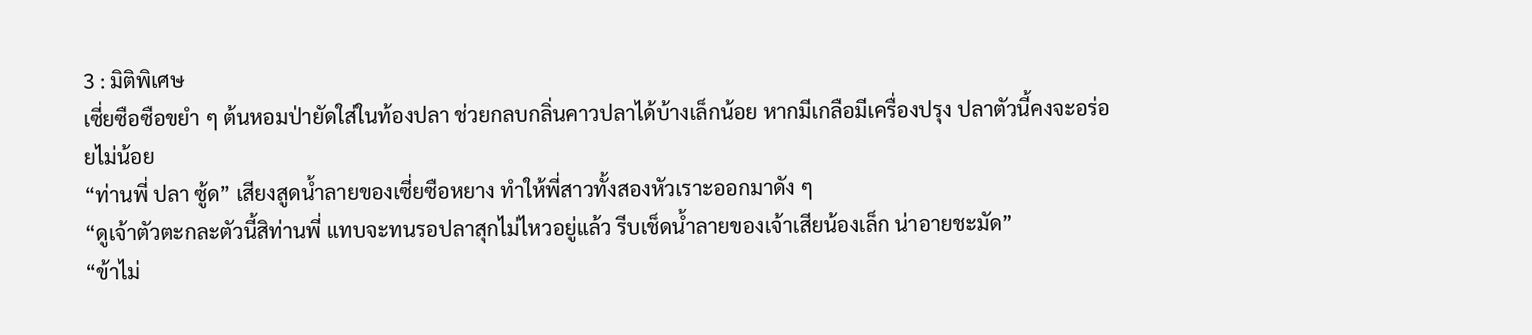3 : มิติพิเศษ
เซี่ยซือซือขยำ ๆ ต้นหอมป่ายัดใส่ในท้องปลา ช่วยกลบกลิ่นคาวปลาได้บ้างเล็กน้อย หากมีเกลือมีเครื่องปรุง ปลาตัวนี้คงจะอร่อยไม่น้อย
“ท่านพี่ ปลา ซู้ด” เสียงสูดน้ำลายของเซี่ยซือหยาง ทำให้พี่สาวทั้งสองหัวเราะออกมาดัง ๆ
“ดูเจ้าตัวตะกละตัวนี้สิท่านพี่ แทบจะทนรอปลาสุกไม่ไหวอยู่แล้ว รีบเช็ดน้ำลายของเจ้าเสียน้องเล็ก น่าอายชะมัด”
“ข้าไม่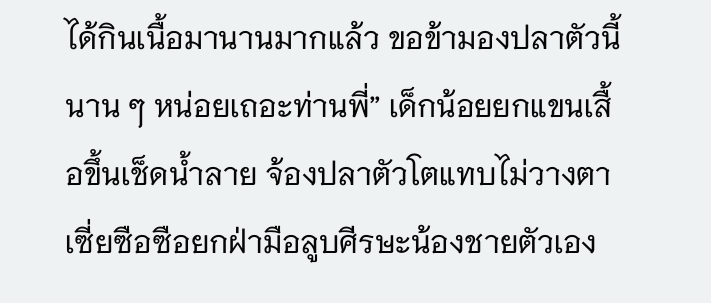ได้กินเนื้อมานานมากแล้ว ขอข้ามองปลาตัวนี้นาน ๆ หน่อยเถอะท่านพี่” เด็กน้อยยกแขนเสื้อขึ้นเช็ดน้ำลาย จ้องปลาตัวโตแทบไม่วางตา
เซี่ยซือซือยกฝ่ามือลูบศีรษะน้องชายตัวเอง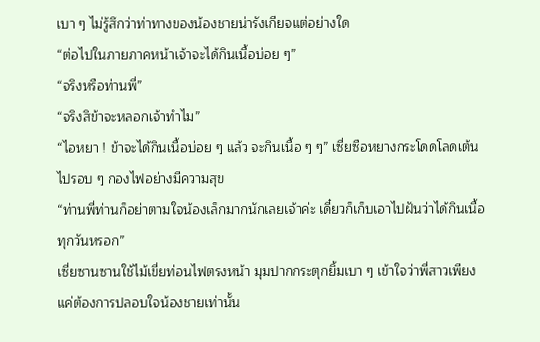เบา ๆ ไม่รู้สึกว่าท่าทางของน้องชายน่ารังเกียจแต่อย่างใด
“ต่อไปในภายภาคหน้าเจ้าจะได้กินเนื้อบ่อย ๆ”
“จริงหรือท่านพี่”
“จริงสิข้าจะหลอกเจ้าทำไม”
“ไอหยา ! ข้าจะได้กินเนื้อบ่อย ๆ แล้ว จะกินเนื้อ ๆ ๆ” เซี่ยซือหยางกระโดดโลดเต้นไปรอบ ๆ กองไฟอย่างมีความสุข
“ท่านพี่ท่านก็อย่าตามใจน้องเล็กมากนักเลยเจ้าค่ะ เดี๋ยวก็เก็บเอาไปฝันว่าได้กินเนื้อทุกวันหรอก”
เซี่ยซานซานใช้ไม้เขี่ยท่อนไฟตรงหน้า มุมปากกระตุกยิ้มเบา ๆ เข้าใจว่าพี่สาวเพียงแค่ต้องการปลอบใจน้องชายเท่านั้น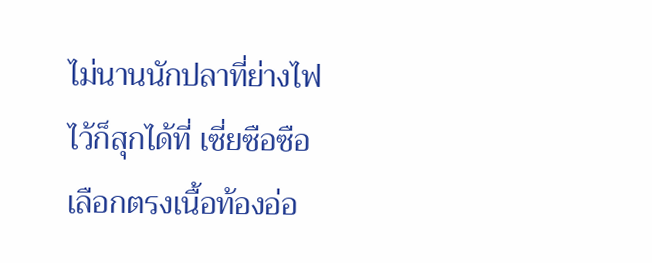ไม่นานนักปลาที่ย่างไฟไว้ก็สุกได้ที่ เซี่ยซือซือเลือกตรงเนื้อท้องอ่อ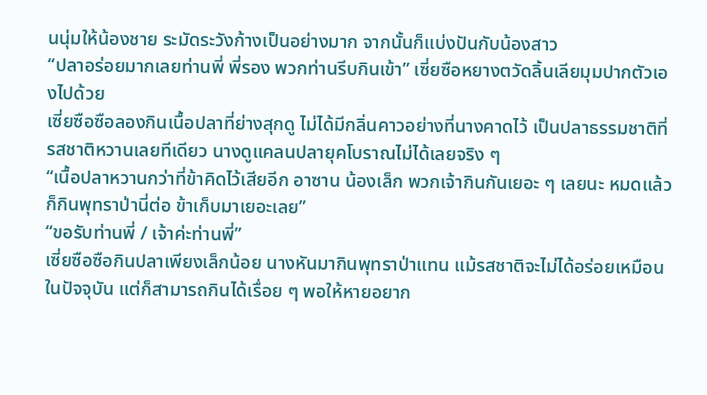นนุ่มให้น้องชาย ระมัดระวังก้างเป็นอย่างมาก จากนั้นก็แบ่งปันกับน้องสาว
“ปลาอร่อยมากเลยท่านพี่ พี่รอง พวกท่านรีบกินเข้า” เซี่ยซือหยางตวัดลิ้นเลียมุมปากตัวเองไปด้วย
เซี่ยซือซือลองกินเนื้อปลาที่ย่างสุกดู ไม่ได้มีกลิ่นคาวอย่างที่นางคาดไว้ เป็นปลาธรรมชาติที่รสชาติหวานเลยทีเดียว นางดูแคลนปลายุคโบราณไม่ได้เลยจริง ๆ
“เนื้อปลาหวานกว่าที่ข้าคิดไว้เสียอีก อาซาน น้องเล็ก พวกเจ้ากินกันเยอะ ๆ เลยนะ หมดแล้วก็กินพุทราป่านี่ต่อ ข้าเก็บมาเยอะเลย”
“ขอรับท่านพี่ / เจ้าค่ะท่านพี่”
เซี่ยซือซือกินปลาเพียงเล็กน้อย นางหันมากินพุทราป่าแทน แม้รสชาติจะไม่ได้อร่อยเหมือนในปัจจุบัน แต่ก็สามารถกินได้เรื่อย ๆ พอให้หายอยาก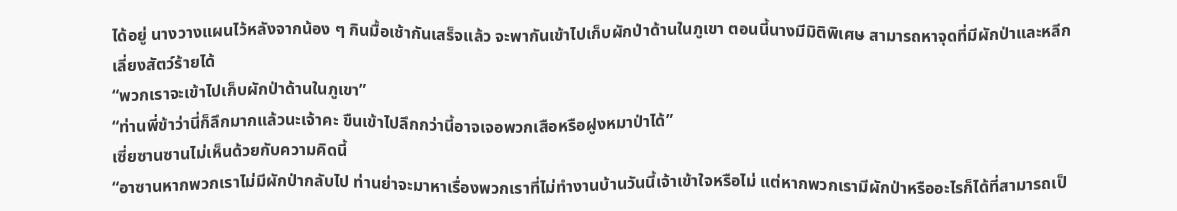ได้อยู่ นางวางแผนไว้หลังจากน้อง ๆ กินมื้อเช้ากันเสร็จแล้ว จะพากันเข้าไปเก็บผักป่าด้านในภูเขา ตอนนี้นางมีมิติพิเศษ สามารถหาจุดที่มีผักป่าและหลีกเลี่ยงสัตว์ร้ายได้
“พวกเราจะเข้าไปเก็บผักป่าด้านในภูเขา”
“ท่านพี่ข้าว่านี่ก็ลึกมากแล้วนะเจ้าคะ ขืนเข้าไปลึกกว่านี้อาจเจอพวกเสือหรือฝูงหมาป่าได้”
เซี่ยซานซานไม่เห็นด้วยกับความคิดนี้
“อาซานหากพวกเราไม่มีผักป่ากลับไป ท่านย่าจะมาหาเรื่องพวกเราที่ไม่ทำงานบ้านวันนี้เจ้าเข้าใจหรือไม่ แต่หากพวกเรามีผักป่าหรืออะไรก็ได้ที่สามารถเป็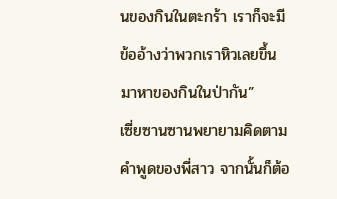นของกินในตะกร้า เราก็จะมีข้ออ้างว่าพวกเราหิวเลยขึ้นมาหาของกินในป่ากัน”
เซี่ยซานซานพยายามคิดตามคำพูดของพี่สาว จากนั้นก็ต้อ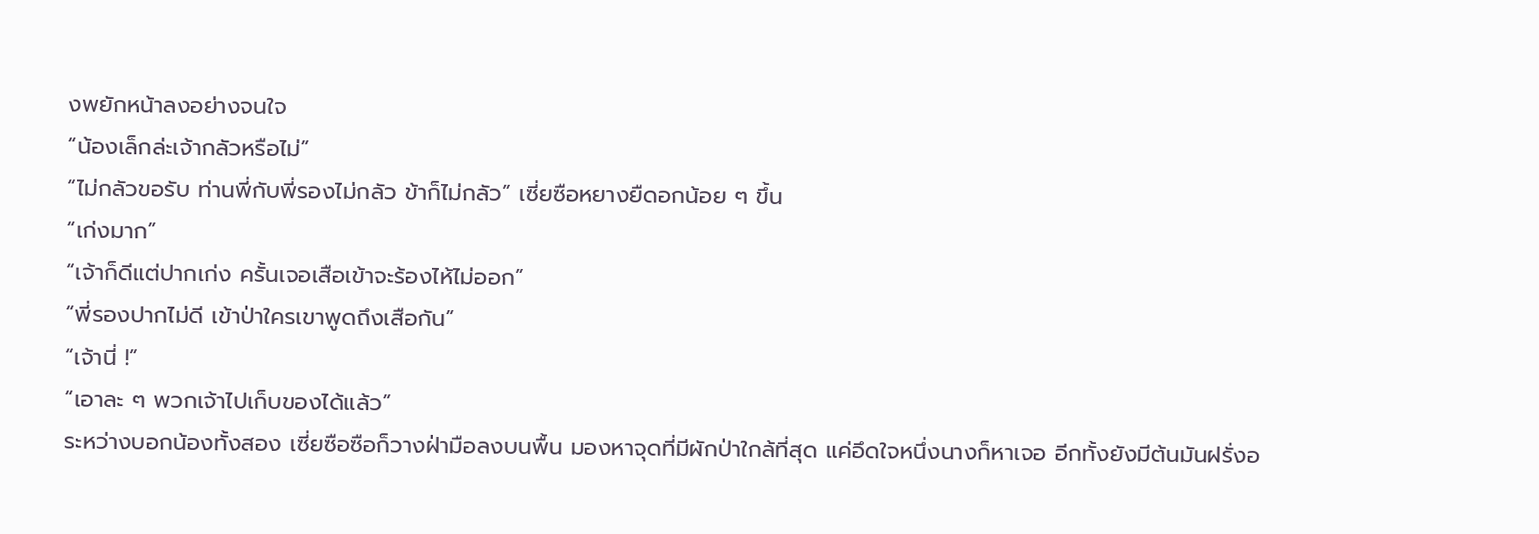งพยักหน้าลงอย่างจนใจ
“น้องเล็กล่ะเจ้ากลัวหรือไม่”
“ไม่กลัวขอรับ ท่านพี่กับพี่รองไม่กลัว ข้าก็ไม่กลัว” เซี่ยซือหยางยืดอกน้อย ๆ ขึ้น
“เก่งมาก”
“เจ้าก็ดีแต่ปากเก่ง ครั้นเจอเสือเข้าจะร้องไห้ไม่ออก”
“พี่รองปากไม่ดี เข้าป่าใครเขาพูดถึงเสือกัน”
“เจ้านี่ !”
“เอาละ ๆ พวกเจ้าไปเก็บของได้แล้ว”
ระหว่างบอกน้องทั้งสอง เซี่ยซือซือก็วางฝ่ามือลงบนพื้น มองหาจุดที่มีผักป่าใกล้ที่สุด แค่อึดใจหนึ่งนางก็หาเจอ อีกทั้งยังมีต้นมันฝรั่งอ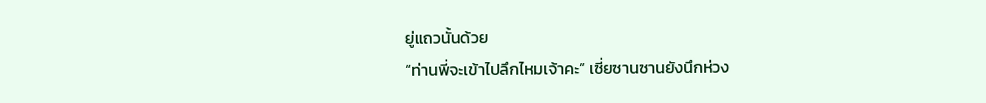ยู่แถวนั้นด้วย
“ท่านพี่จะเข้าไปลึกไหมเจ้าคะ” เซี่ยซานซานยังนึกห่วง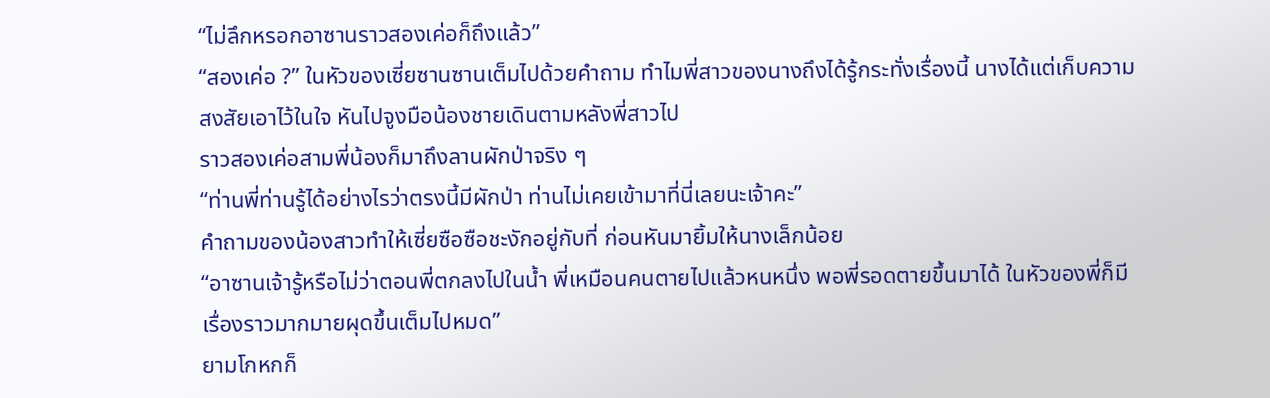“ไม่ลึกหรอกอาซานราวสองเค่อก็ถึงแล้ว”
“สองเค่อ ?” ในหัวของเซี่ยซานซานเต็มไปด้วยคำถาม ทำไมพี่สาวของนางถึงได้รู้กระทั่งเรื่องนี้ นางได้แต่เก็บความสงสัยเอาไว้ในใจ หันไปจูงมือน้องชายเดินตามหลังพี่สาวไป
ราวสองเค่อสามพี่น้องก็มาถึงลานผักป่าจริง ๆ
“ท่านพี่ท่านรู้ได้อย่างไรว่าตรงนี้มีผักป่า ท่านไม่เคยเข้ามาที่นี่เลยนะเจ้าคะ”
คำถามของน้องสาวทำให้เซี่ยซือซือชะงักอยู่กับที่ ก่อนหันมายิ้มให้นางเล็กน้อย
“อาซานเจ้ารู้หรือไม่ว่าตอนพี่ตกลงไปในน้ำ พี่เหมือนคนตายไปแล้วหนหนึ่ง พอพี่รอดตายขึ้นมาได้ ในหัวของพี่ก็มีเรื่องราวมากมายผุดขึ้นเต็มไปหมด”
ยามโกหกก็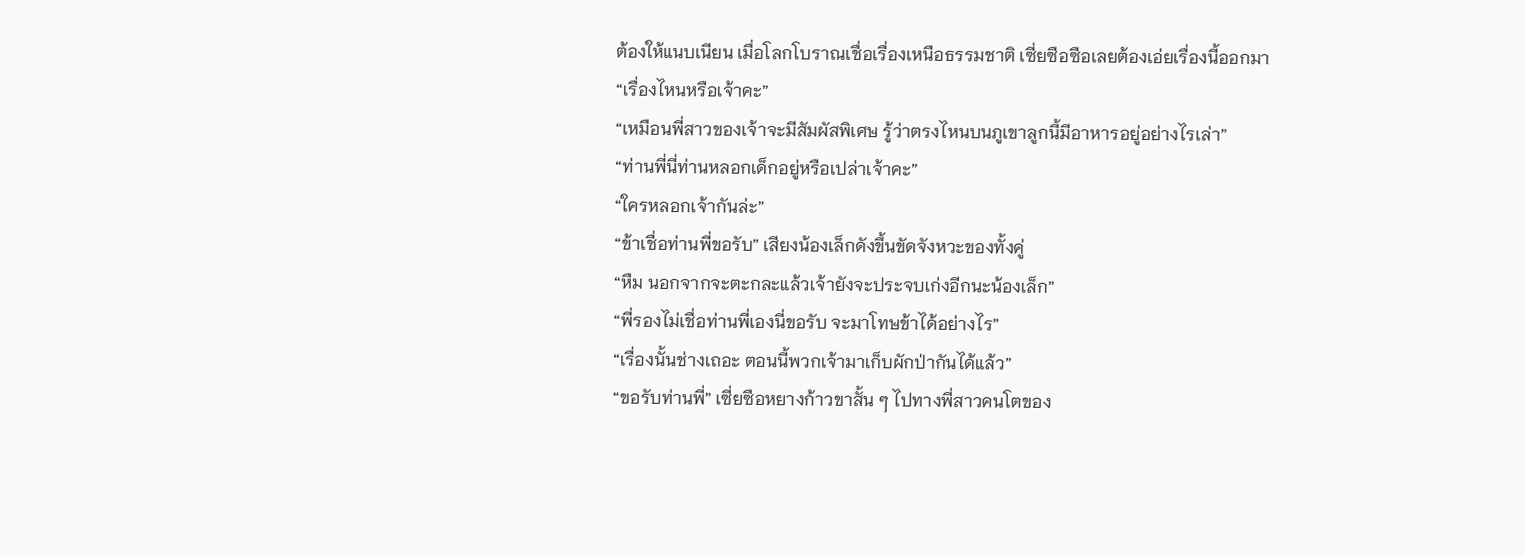ต้องให้แนบเนียน เมื่อโลกโบราณเชื่อเรื่องเหนือธรรมชาติ เซี่ยซือซือเลยต้องเอ่ยเรื่องนี้ออกมา
“เรื่องไหนหรือเจ้าคะ”
“เหมือนพี่สาวของเจ้าจะมีสัมผัสพิเศษ รู้ว่าตรงไหนบนภูเขาลูกนี้มีอาหารอยู่อย่างไรเล่า”
“ท่านพี่นี่ท่านหลอกเด็กอยู่หรือเปล่าเจ้าคะ”
“ใครหลอกเจ้ากันล่ะ”
“ข้าเชื่อท่านพี่ขอรับ” เสียงน้องเล็กดังขึ้นขัดจังหวะของทั้งคู่
“หืม นอกจากจะตะกละแล้วเจ้ายังจะประจบเก่งอีกนะน้องเล็ก”
“พี่รองไม่เชื่อท่านพี่เองนี่ขอรับ จะมาโทษข้าได้อย่างไร”
“เรื่องนั้นช่างเถอะ ตอนนี้พวกเจ้ามาเก็บผักป่ากันได้แล้ว”
“ขอรับท่านพี่” เซี่ยซือหยางก้าวขาสั้น ๆ ไปทางพี่สาวคนโตของ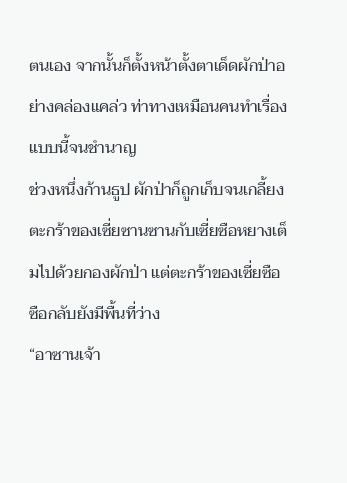ตนเอง จากนั้นก็ตั้งหน้าตั้งตาเด็ดผักป่าอย่างคล่องแคล่ว ท่าทางเหมือนคนทำเรื่องแบบนี้จนชำนาญ
ช่วงหนึ่งก้านธูป ผักป่าก็ถูกเก็บจนเกลี้ยง ตะกร้าของเซี่ยซานซานกับเซี่ยซือหยางเต็มไปด้วยกองผักป่า แต่ตะกร้าของเซี่ยซือซือกลับยังมีพื้นที่ว่าง
“อาซานเจ้า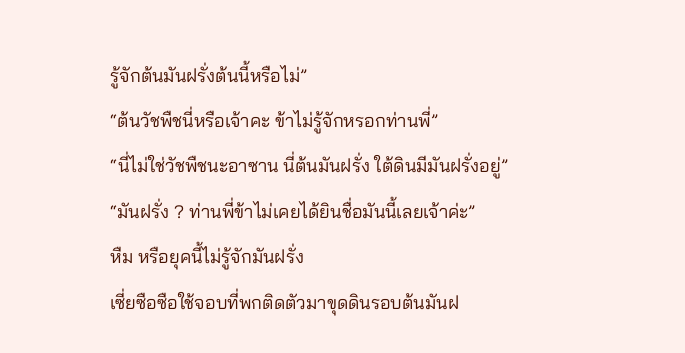รู้จักต้นมันฝรั่งต้นนี้หรือไม่”
“ต้นวัชพืชนี่หรือเจ้าคะ ข้าไม่รู้จักหรอกท่านพี่”
“นี่ไม่ใช่วัชพืชนะอาซาน นี่ต้นมันฝรั่ง ใต้ดินมีมันฝรั่งอยู่”
“มันฝรั่ง ? ท่านพี่ข้าไม่เคยได้ยินชื่อมันนี้เลยเจ้าค่ะ”
หืม หรือยุคนี้ไม่รู้จักมันฝรั่ง
เซี่ยซือซือใช้จอบที่พกติดตัวมาขุดดินรอบต้นมันฝ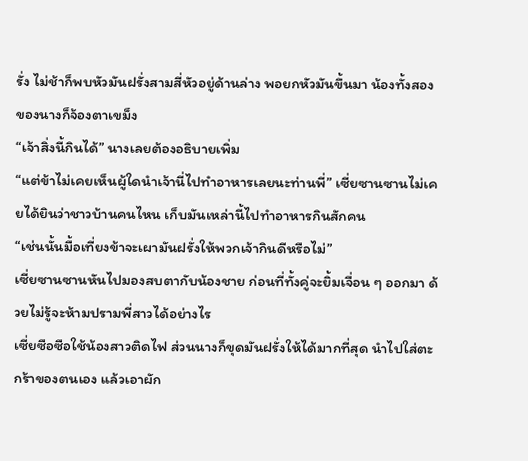รั่ง ไม่ช้าก็พบหัวมันฝรั่งสามสี่หัวอยู่ด้านล่าง พอยกหัวมันขึ้นมา น้องทั้งสองของนางก็จ้องตาเขม็ง
“เจ้าสิ่งนี้กินได้” นางเลยต้องอธิบายเพิ่ม
“แต่ข้าไม่เคยเห็นผู้ใดนำเจ้านี่ไปทำอาหารเลยนะท่านพี่” เซี่ยซานซานไม่เคยได้ยินว่าชาวบ้านคนไหน เก็บมันเหล่านี้ไปทำอาหารกินสักคน
“เช่นนั้นมื้อเที่ยงข้าจะเผามันฝรั่งให้พวกเจ้ากินดีหรือไม่”
เซี่ยซานซานหันไปมองสบตากับน้องชาย ก่อนที่ทั้งคู่จะยิ้มเจื่อน ๆ ออกมา ด้วยไม่รู้จะห้ามปรามพี่สาวได้อย่างไร
เซี่ยซือซือใช้น้องสาวติดไฟ ส่วนนางก็ขุดมันฝรั่งให้ได้มากที่สุด นำไปใส่ตะกร้าของตนเอง แล้วเอาผัก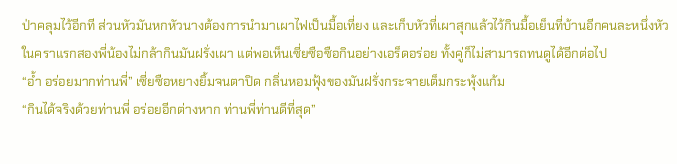ป่าคลุมไว้อีกที ส่วนหัวมันหกหัวนางต้องการนำมาเผาไฟเป็นมื้อเที่ยง และเก็บหัวที่เผาสุกแล้วไว้กินมื้อเย็นที่บ้านอีกคนละหนึ่งหัว
ในคราแรกสองพี่น้องไม่กล้ากินมันฝรั่งเผา แต่พอเห็นเซี่ยซือซือกินอย่างเอร็ดอร่อย ทั้งคู่ก็ไม่สามารถทนดูได้อีกต่อไป
“อ้ำ อร่อยมากท่านพี่” เซี่ยซือหยางยิ้มจนตาปิด กลิ่นหอมฟุ้งของมันฝรั่งกระจายเต็มกระพุ้งแก้ม
“กินได้จริงด้วยท่านพี่ อร่อยอีกต่างหาก ท่านพี่ท่านดีที่สุด”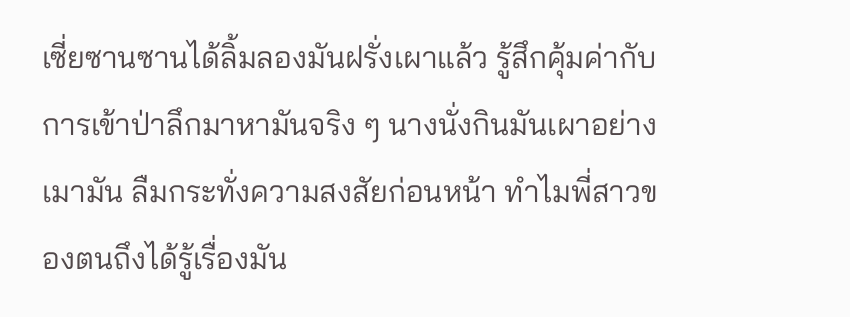เซี่ยซานซานได้ลิ้มลองมันฝรั่งเผาแล้ว รู้สึกคุ้มค่ากับการเข้าป่าลึกมาหามันจริง ๆ นางนั่งกินมันเผาอย่างเมามัน ลืมกระทั่งความสงสัยก่อนหน้า ทำไมพี่สาวของตนถึงได้รู้เรื่องมัน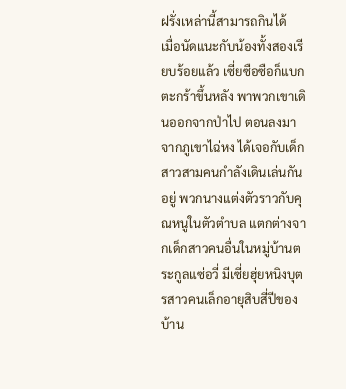ฝรั่งเหล่านี้สามารถกินได้
เมื่อนัดแนะกับน้องทั้งสองเรียบร้อยแล้ว เซี่ยซือซือก็แบกตะกร้าขึ้นหลัง พาพวกเขาเดินออกจากป่าไป ตอนลงมาจากภูเขาไฉ่หง ได้เจอกับเด็กสาวสามคนกำลังเดินเล่นกันอยู่ พวกนางแต่งตัวราวกับคุณหนูในตัวตำบล แตกต่างจากเด็กสาวคนอื่นในหมู่บ้านตระกูลแซ่อวี่ มีเซี่ยฮุ่ยหนิงบุตรสาวคนเล็กอายุสิบสี่ปีของบ้าน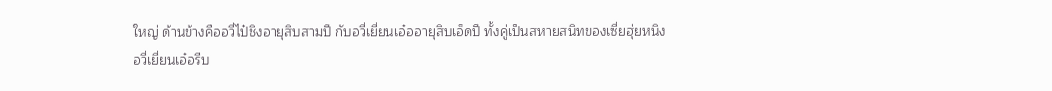ใหญ่ ด้านข้างคืออวี่ไป๋ชิงอายุสิบสามปี กับอวี่เยี่ยนเอ๋ออายุสิบเอ็ดปี ทั้งคู่เป็นสหายสนิทของเซี่ยฮุ่ยหนิง
อวี่เยี่ยนเอ๋อรีบ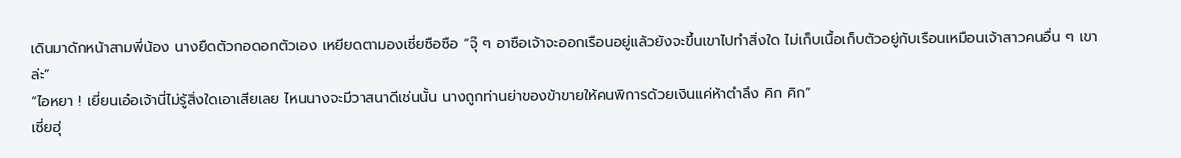เดินมาดักหน้าสามพี่น้อง นางยืดตัวกอดอกตัวเอง เหยียดตามองเซี่ยซือซือ “จุ๊ ๆ อาซือเจ้าจะออกเรือนอยู่แล้วยังจะขึ้นเขาไปทำสิ่งใด ไม่เก็บเนื้อเก็บตัวอยู่กับเรือนเหมือนเจ้าสาวคนอื่น ๆ เขาล่ะ”
“ไอหยา ! เยี่ยนเอ๋อเจ้านี่ไม่รู้สิ่งใดเอาเสียเลย ไหนนางจะมีวาสนาดีเช่นนั้น นางถูกท่านย่าของข้าขายให้คนพิการด้วยเงินแค่ห้าตำลึง คิก คิก”
เซี่ยฮุ่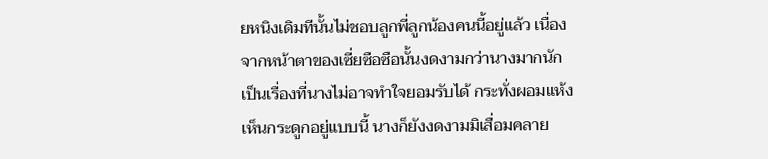ยหนิงเดิมทีนั้นไม่ชอบลูกพี่ลูกน้องคนนี้อยู่แล้ว เนื่องจากหน้าตาของเซี่ยซือซือนั้นงดงามกว่านางมากนัก เป็นเรื่องที่นางไม่อาจทำใจยอมรับได้ กระทั่งผอมแห้งเห็นกระดูกอยู่แบบนี้ นางก็ยังงดงามมิเสื่อมคลาย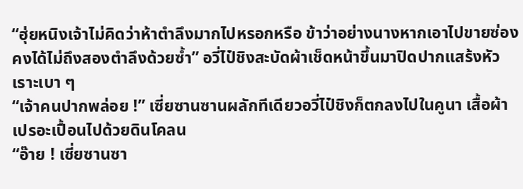“ฮุ่ยหนิงเจ้าไม่คิดว่าห้าตำลึงมากไปหรอกหรือ ข้าว่าอย่างนางหากเอาไปขายซ่องคงได้ไม่ถึงสองตำลึงด้วยซ้ำ” อวี่ไป๋ชิงสะบัดผ้าเช็ดหน้าขึ้นมาปิดปากแสร้งหัวเราะเบา ๆ
“เจ้าคนปากพล่อย !” เซี่ยซานซานผลักทีเดียวอวี่ไป๋ชิงก็ตกลงไปในคูนา เสื้อผ้าเปรอะเปื้อนไปด้วยดินโคลน
“อ๊าย ! เซี่ยซานซา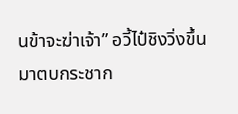นข้าจะฆ่าเจ้า” อวี้ไป๋ชิงวิ่งขึ้นมาตบกระชาก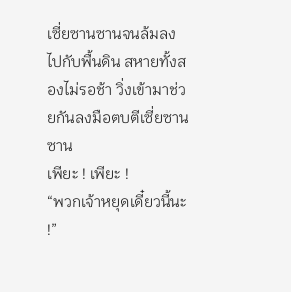เซี่ยซานซานจนล้มลงไปกับพื้นดิน สหายทั้งสองไม่รอช้า วิ่งเข้ามาช่วยกันลงมือตบตีเซี่ยซานซาน
เพียะ ! เพียะ !
“พวกเจ้าหยุดเดี๋ยวนี้นะ !”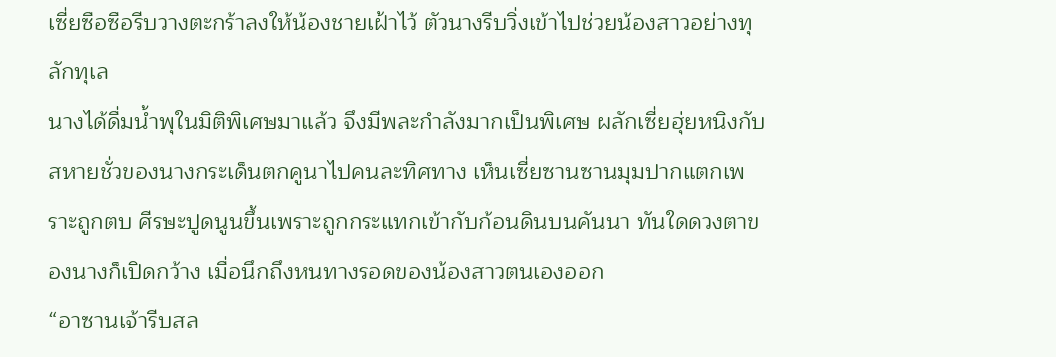เซี่ยซือซือรีบวางตะกร้าลงให้น้องชายเฝ้าไว้ ตัวนางรีบวิ่งเข้าไปช่วยน้องสาวอย่างทุลักทุเล
นางได้ดื่มน้ำพุในมิติพิเศษมาแล้ว จึงมีพละกำลังมากเป็นพิเศษ ผลักเซี่ยฮุ่ยหนิงกับสหายชั่วของนางกระเด็นตกคูนาไปคนละทิศทาง เห็นเซี่ยซานซานมุมปากแตกเพราะถูกตบ ศีรษะปูดนูนขึ้นเพราะถูกกระแทกเข้ากับก้อนดินบนคันนา ทันใดดวงตาของนางก็เปิดกว้าง เมื่อนึกถึงหนทางรอดของน้องสาวตนเองออก
“อาซานเจ้ารีบสล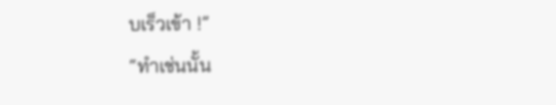บเร็วเข้า !”
“ทำเช่นนั้น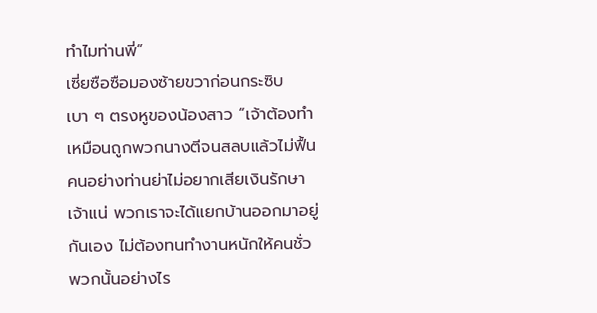ทำไมท่านพี่”
เซี่ยซือซือมองซ้ายขวาก่อนกระซิบเบา ๆ ตรงหูของน้องสาว “เจ้าต้องทำเหมือนถูกพวกนางตีจนสลบแล้วไม่ฟื้น คนอย่างท่านย่าไม่อยากเสียเงินรักษาเจ้าแน่ พวกเราจะได้แยกบ้านออกมาอยู่กันเอง ไม่ต้องทนทำงานหนักให้คนชั่วพวกนั้นอย่างไร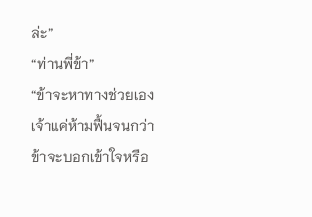ล่ะ”
“ท่านพี่ข้า”
“ข้าจะหาทางช่วยเอง เจ้าแค่ห้ามฟื้นจนกว่าข้าจะบอกเข้าใจหรือ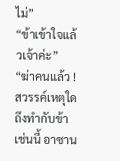ไม่”
“ข้าเข้าใจแล้วเจ้าค่ะ”
“ฆ่าคนแล้ว ! สวรรค์เหตุใดถึงทำกับข้าเช่นนี้ อาซาน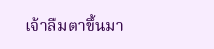เจ้าลืมตาขึ้นมา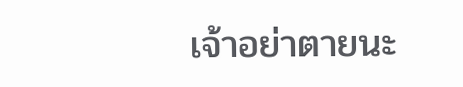เจ้าอย่าตายนะ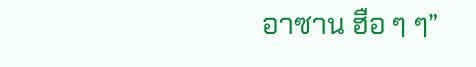อาซาน ฮือ ๆ ๆ”